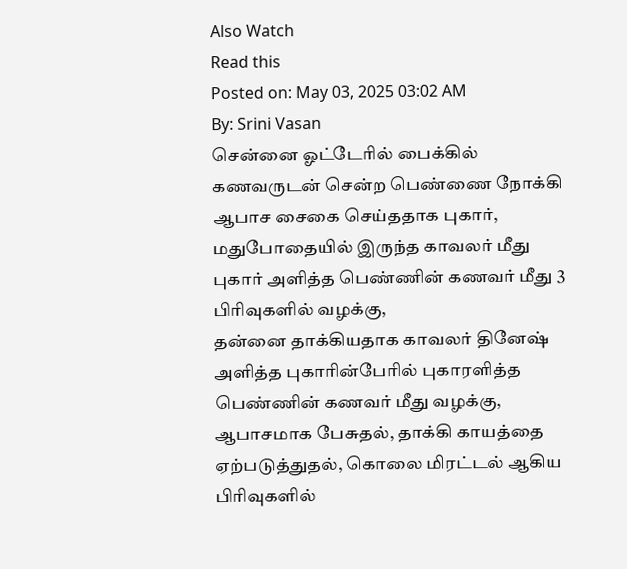Also Watch
Read this
Posted on: May 03, 2025 03:02 AM
By: Srini Vasan
சென்னை ஓட்டேரில் பைக்கில் கணவருடன் சென்ற பெண்ணை நோக்கி ஆபாச சைகை செய்ததாக புகார்,
மதுபோதையில் இருந்த காவலர் மீது புகார் அளித்த பெண்ணின் கணவர் மீது 3 பிரிவுகளில் வழக்கு,
தன்னை தாக்கியதாக காவலர் தினேஷ் அளித்த புகாரின்பேரில் புகாரளித்த பெண்ணின் கணவர் மீது வழக்கு,
ஆபாசமாக பேசுதல், தாக்கி காயத்தை ஏற்படுத்துதல், கொலை மிரட்டல் ஆகிய பிரிவுகளில்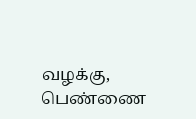வழக்கு,
பெண்ணை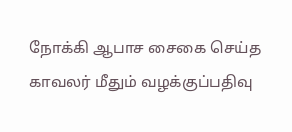நோக்கி ஆபாச சைகை செய்த காவலர் மீதும் வழக்குப்பதிவு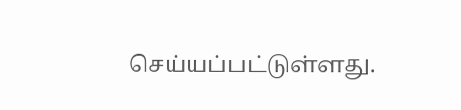செய்யப்பட்டுள்ளது.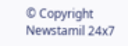© Copyright Newstamil 24x7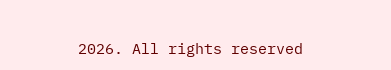2026. All rights reserved